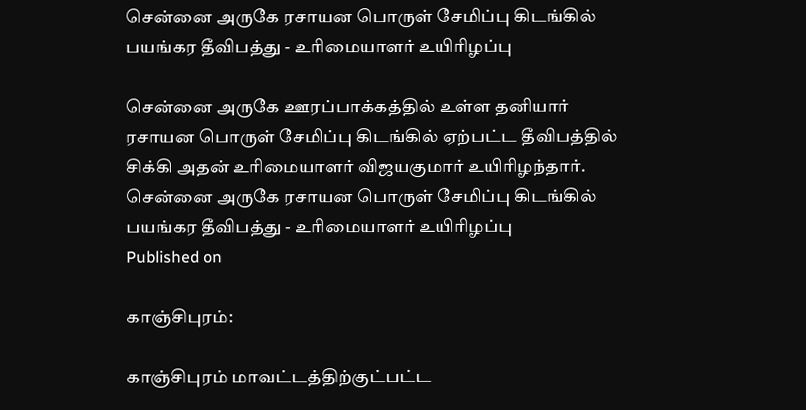சென்னை அருகே ரசாயன பொருள் சேமிப்பு கிடங்கில் பயங்கர தீவிபத்து - உரிமையாளர் உயிரிழப்பு

சென்னை அருகே ஊரப்பாக்கத்தில் உள்ள தனியார் ரசாயன பொருள் சேமிப்பு கிடங்கில் ஏற்பட்ட தீவிபத்தில் சிக்கி அதன் உரிமையாளர் விஜயகுமார் உயிரிழந்தார்.
சென்னை அருகே ரசாயன பொருள் சேமிப்பு கிடங்கில் பயங்கர தீவிபத்து - உரிமையாளர் உயிரிழப்பு
Published on

காஞ்சிபுரம்:

காஞ்சிபுரம் மாவட்டத்திற்குட்பட்ட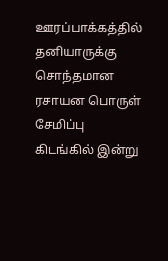ஊரப்பாக்கத்தில் தனியாருக்கு சொந்தமான ரசாயன பொருள் சேமிப்பு கிடங்கில் இன்று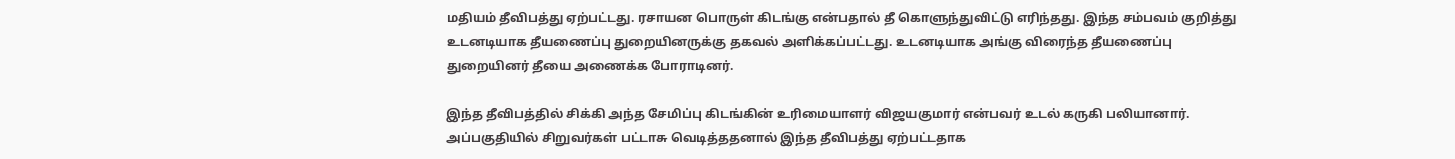மதியம் தீவிபத்து ஏற்பட்டது. ரசாயன பொருள் கிடங்கு என்பதால் தீ கொளுந்துவிட்டு எரிந்தது. இந்த சம்பவம் குறித்து உடனடியாக தீயணைப்பு துறையினருக்கு தகவல் அளிக்கப்பட்டது. உடனடியாக அங்கு விரைந்த தீயணைப்பு துறையினர் தீயை அணைக்க போராடினர்.

இந்த தீவிபத்தில் சிக்கி அந்த சேமிப்பு கிடங்கின் உரிமையாளர் விஜயகுமார் என்பவர் உடல் கருகி பலியானார். அப்பகுதியில் சிறுவர்கள் பட்டாசு வெடித்ததனால் இந்த தீவிபத்து ஏற்பட்டதாக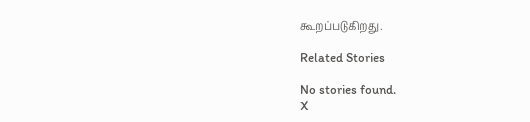கூறப்படுகிறது.

Related Stories

No stories found.
X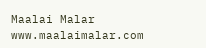Maalai Malar
www.maalaimalar.com